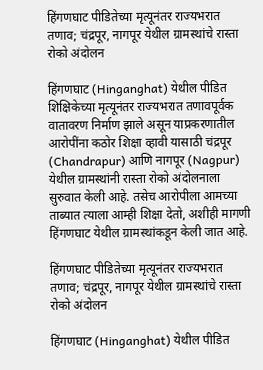हिंगणघाट पीडितेच्या मृत्यूनंतर राज्यभरात तणाव; चंद्रपूर, नागपूर येथील ग्रामस्थांचे रास्ता रोको अंदोलन

हिंगणघाट (Hinganghat) येथील पीडित शिक्षिकेच्या मृत्यूनंतर राज्यभरात तणावपूर्वक वातावरण निर्माण झाले असून याप्रकरणातील आरोपींना कठोर शिक्षा व्हावी यासाठी चंद्रपूर (Chandrapur) आणि नागपूर (Nagpur) येथील ग्रामस्थांनी रास्ता रोको अंदोलनाला सुरुवात केली आहे. तसेच आरोपीला आमच्या ताब्यात त्याला आम्ही शिक्षा देतो, अशीही मागणी हिंगणघाट येथील ग्रामस्थांकडून केली जात आहे.

हिंगणघाट पीडितेच्या मृत्यूनंतर राज्यभरात तणाव; चंद्रपूर, नागपूर येथील ग्रामस्थांचे रास्ता रोको अंदोलन

हिंगणघाट (Hinganghat) येथील पीडित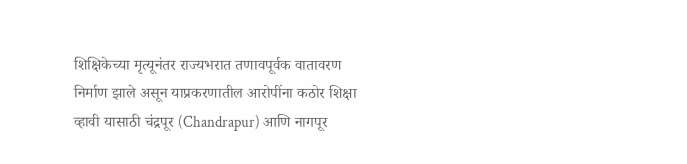शिक्षिकेच्या मृत्यूनंतर राज्यभरात तणावपूर्वक वातावरण निर्माण झाले असून याप्रकरणातील आरोपींना कठोर शिक्षा व्हावी यासाठी चंद्रपूर (Chandrapur) आणि नागपूर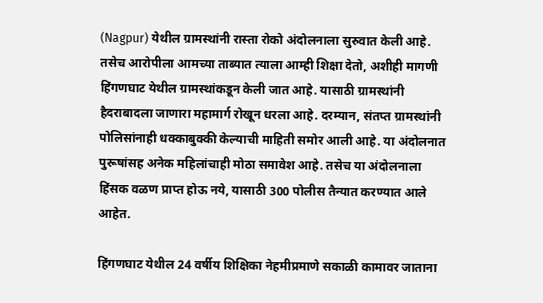(Nagpur) येथील ग्रामस्थांनी रास्ता रोको अंदोलनाला सुरुवात केली आहे. तसेच आरोपीला आमच्या ताब्यात त्याला आम्ही शिक्षा देतो, अशीही मागणी हिंगणघाट येथील ग्रामस्थांकडून केली जात आहे. यासाठी ग्रामस्थांनी हैदराबादला जाणारा महामार्ग रोखून धरला आहे. दरम्यान, संतप्त ग्रामस्थांनी पोलिसांनाही धक्काबुक्की केल्याची माहिती समोर आली आहे. या अंदोलनात पुरूषांसह अनेक महिलांचाही मोठा समावेश आहे. तसेच या अंदोलनाला हिंसक वळण प्राप्त होऊ नये, यासाठी 300 पोलीस तैन्यात करण्यात आले आहेत.

हिंगणघाट येथील 24 वर्षीय शिक्षिका नेहमीप्रमाणे सकाळी कामावर जाताना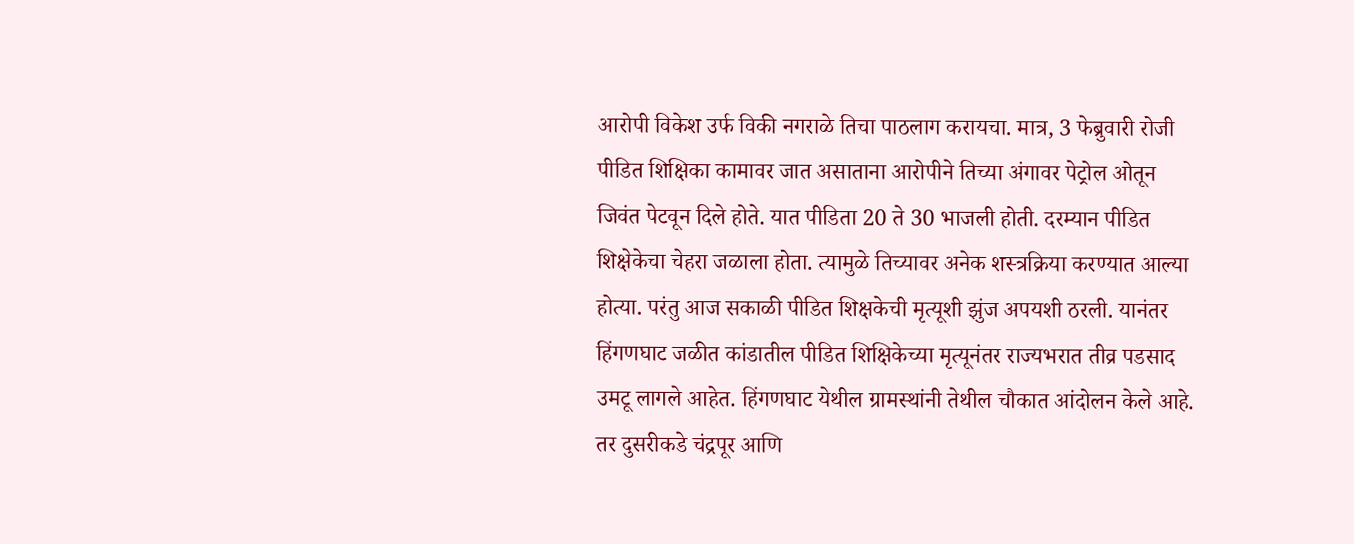आरोपी विकेश उर्फ विकी नगराळे तिचा पाठलाग करायचा. मात्र, 3 फेब्रुवारी रोजी पीडित शिक्षिका कामावर जात असाताना आरोपीने तिच्या अंगावर पेट्रोल ओतून जिवंत पेटवून दिले होते. यात पीडिता 20 ते 30 भाजली होती. दरम्यान पीडित शिक्षेकेचा चेहरा जळाला होता. त्यामुळे तिच्यावर अनेक शस्त्रक्रिया करण्यात आल्या होत्या. परंतु आज सकाळी पीडित शिक्षकेची मृत्यूशी झुंज अपयशी ठरली. यानंतर हिंगणघाट जळीत कांडातील पीडित शिक्षिकेच्या मृत्यूनंतर राज्यभरात तीव्र पडसाद उमटू लागले आहेत. हिंगणघाट येथील ग्रामस्थांनी तेथील चौकात आंदोलन केले आहे. तर दुसरीकडे चंद्रपूर आणि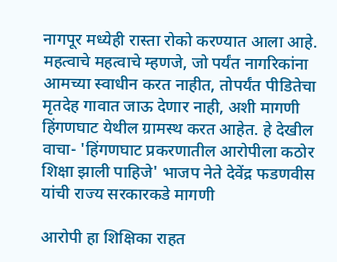नागपूर मध्येही रास्ता रोको करण्यात आला आहे. महत्वाचे महत्वाचे म्हणजे, जो पर्यंत नागरिकांना आमच्या स्वाधीन करत नाहीत, तोपर्यंत पीडितेचा मृतदेह गावात जाऊ देणार नाही, अशी मागणी हिंगणघाट येथील ग्रामस्थ करत आहेत. हे देखील वाचा- 'हिंगणघाट प्रकरणातील आरोपीला कठोर शिक्षा झाली पाहिजे' भाजप नेते देवेंद्र फडणवीस यांची राज्य सरकारकडे मागणी

आरोपी हा शिक्षिका राहत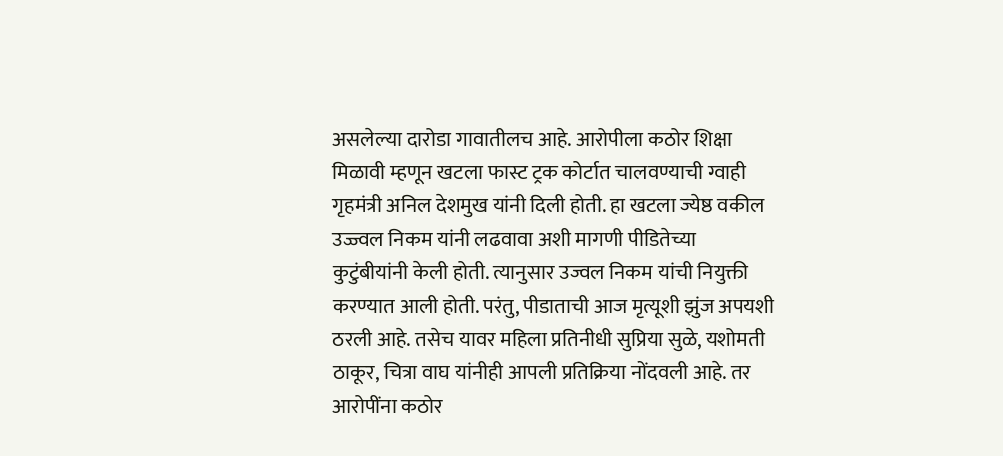असलेल्या दारोडा गावातीलच आहे. आरोपीला कठोर शिक्षा मिळावी म्हणून खटला फास्ट ट्रक कोर्टात चालवण्याची ग्वाही गृहमंत्री अनिल देशमुख यांनी दिली होती. हा खटला ज्येष्ठ वकील उज्ज्वल निकम यांनी लढवावा अशी मागणी पीडितेच्या कुटुंबीयांनी केली होती. त्यानुसार उज्वल निकम यांची नियुक्ती करण्यात आली होती. परंतु, पीडाताची आज मृत्यूशी झुंज अपयशी ठरली आहे. तसेच यावर महिला प्रतिनीधी सुप्रिया सुळे, यशोमती ठाकूर, चित्रा वाघ यांनीही आपली प्रतिक्रिया नोंदवली आहे. तर आरोपींना कठोर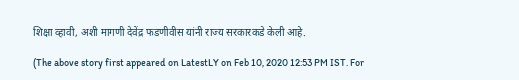शिक्षा व्हावी, अशी मागणी देवेंद्र फडणीवीस यांनी राज्य सरकारकडे केली आहे.

(The above story first appeared on LatestLY on Feb 10, 2020 12:53 PM IST. For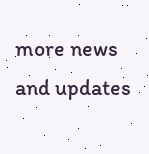more news and updates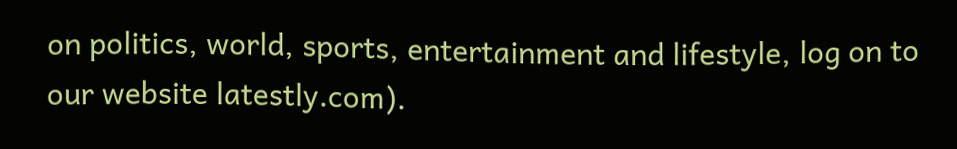on politics, world, sports, entertainment and lifestyle, log on to our website latestly.com).